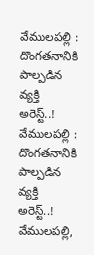వేములపల్లి : దొంగతనానికి పాల్పడిన వ్యక్తి అరెస్ట్..!
వేములపల్లి : దొంగతనానికి పాల్పడిన వ్యక్తి అరెస్ట్..!
వేములపల్లి,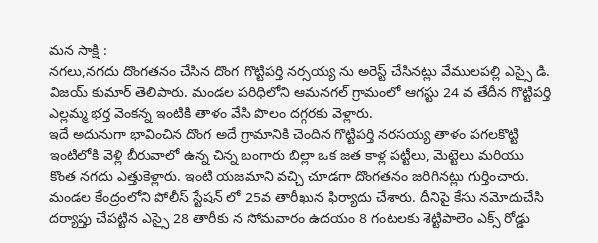మన సాక్షి :
నగలు,నగదు దొంగతనం చేసిన దొంగ గొట్టిపర్తి నర్సయ్య ను అరెస్ట్ చేసినట్లు వేములపల్లి ఎస్సై డి. విజయ్ కుమార్ తెలిపారు. మండల పరిధిలోని ఆమనగల్ గ్రామంలో ఆగస్టు 24 వ తేదీన గొట్టిపర్తి ఎల్లమ్మ భర్త వెంకన్న ఇంటికి తాళం వేసి పొలం దగ్గరకు వెళ్లారు.
ఇదే అదునుగా భావించిన దొంగ అదే గ్రామానికి చెందిన గొట్టిపర్తి నరసయ్య తాళం పగలకొట్టి ఇంటిలోకి వెళ్లి బీరువాలో ఉన్న చిన్న బంగారు బిల్లా ఒక జత కాళ్ల పట్టీలు, మెట్టెలు మరియు కొంత నగదు ఎత్తుకెళ్లారు. ఇంటి యజమాని వచ్చి చూడగా దొంగతనం జరిగినట్లు గుర్తించారు.
మండల కేంద్రంలోని పోలీస్ స్టేషన్ లో 25వ తారీఖున ఫిర్యాదు చేశారు. దీనిపై కేసు నమోదుచేసి దర్యాప్తు చేపట్టిన ఎస్సై 28 తారీకు న సోమవారం ఉదయం 8 గంటలకు శెట్టిపాలెం ఎక్స్ రోడ్డు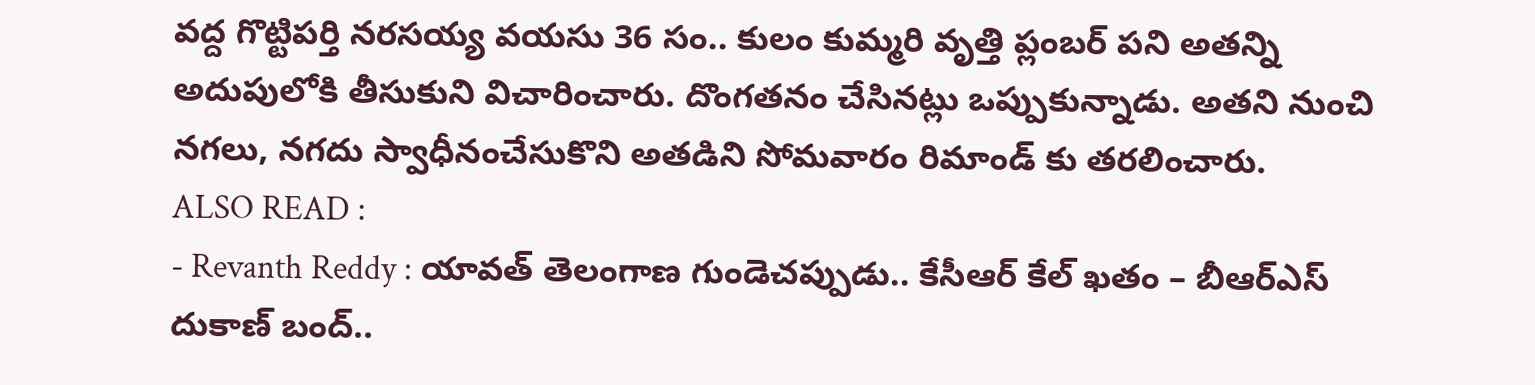వద్ద గొట్టిపర్తి నరసయ్య వయసు 36 సం.. కులం కుమ్మరి వృత్తి ప్లంబర్ పని అతన్ని అదుపులోకి తీసుకుని విచారించారు. దొంగతనం చేసినట్లు ఒప్పుకున్నాడు. అతని నుంచి నగలు, నగదు స్వాధీనంచేసుకొని అతడిని సోమవారం రిమాండ్ కు తరలించారు.
ALSO READ :
- Revanth Reddy : యావత్ తెలంగాణ గుండెచప్పుడు.. కేసీఆర్ కేల్ ఖతం – బీఆర్ఎస్ దుకాణ్ బంద్..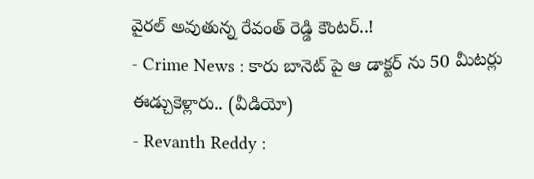వైరల్ అవుతున్న రేవంత్ రెడ్డి కౌంటర్..!
- Crime News : కారు బానెట్ పై ఆ డాక్టర్ ను 50 మీటర్లు ఈడ్చుకెళ్లారు.. (వీడియో)
- Revanth Reddy :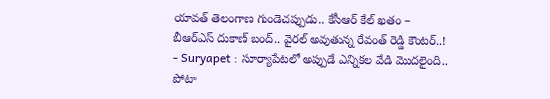యావత్ తెలంగాణ గుండెచప్పుడు.. కేసీఆర్ కేల్ ఖతం – బీఆర్ఎస్ దుకాణ్ బంద్.. వైరల్ అవుతున్న రేవంత్ రెడ్డి కౌంటర్..!
- Suryapet : సూర్యాపేటలో అప్పుడే ఎన్నికల వేడి మొదలైంది.. పోటా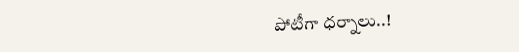పోటీగా ధర్నాలు..!